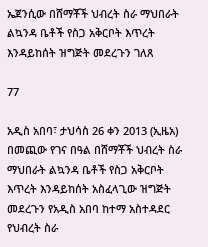ኤጀንሲው በሸማቾች ህብረት ስራ ማህበራት ልኳንዳ ቤቶች የስጋ አቅርቦት እጥረት እንዳይከሰት ዝግጅት መደረጉን ገለጸ

77

አዲስ አበባ፣ ታህሳስ 26 ቀን 2013 (ኢዜአ) በመጪው የገና በዓል በሸማቾች ህብረት ስራ ማህበራት ልኳንዳ ቤቶች የስጋ አቅርቦት እጥረት እንዳይከሰት አስፈላጊው ዝግጅት መደረጉን የአዲስ አበባ ከተማ አስተዳደር የህብረት ስራ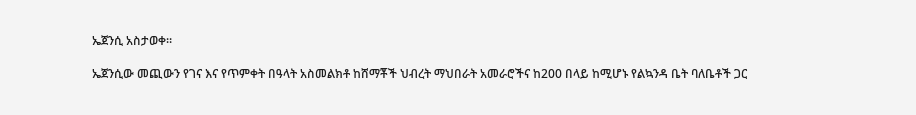ኤጀንሲ አስታወቀ።

ኤጀንሲው መጪውን የገና እና የጥምቀት በዓላት አስመልክቶ ከሸማቾች ህብረት ማህበራት አመራሮችና ከ200 በላይ ከሚሆኑ የልኳንዳ ቤት ባለቤቶች ጋር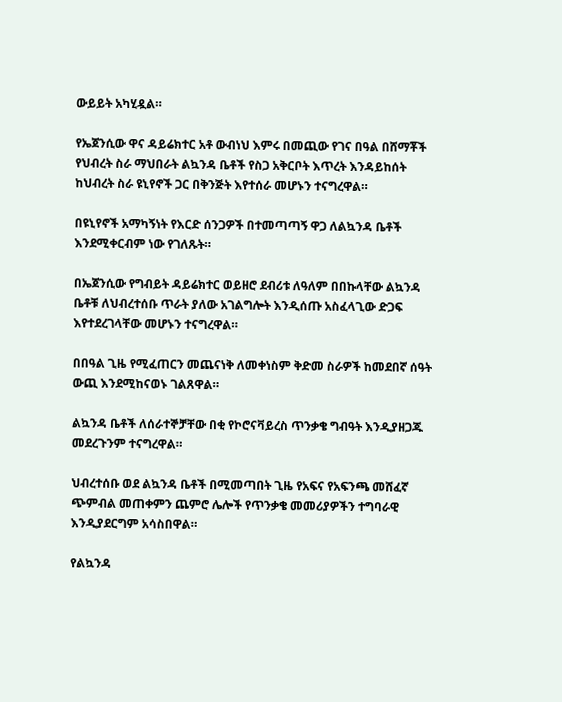ውይይት አካሂዷል።

የኤጀንሲው ዋና ዳይሬክተር አቶ ውብነህ እምሩ በመጪው የገና በዓል በሸማቾች የህብረት ስራ ማህበራት ልኳንዳ ቤቶች የስጋ አቅርቦት እጥረት እንዳይከሰት ከህብረት ስራ ዩኒየኖች ጋር በቅንጅት እየተሰራ መሆኑን ተናግረዋል።

በዩኒየኖች አማካኝነት የእርድ ሰንጋዎች በተመጣጣኝ ዋጋ ለልኳንዳ ቤቶች እንደሚቀርብም ነው የገለጹት።

በኤጀንሲው የግብይት ዳይሬክተር ወይዘሮ ደብሪቱ ለዓለም በበኩላቸው ልኳንዳ ቤቶቹ ለህብረተሰቡ ጥራት ያለው አገልግሎት እንዲሰጡ አስፈላጊው ድጋፍ እየተደረገላቸው መሆኑን ተናግረዋል።

በበዓል ጊዜ የሚፈጠርን መጨናነቅ ለመቀነስም ቅድመ ስራዎች ከመደበኛ ሰዓት ውጪ እንደሚከናወኑ ገልጸዋል።

ልኳንዳ ቤቶች ለሰራተኞቻቸው በቂ የኮሮናቫይረስ ጥንቃቄ ግብዓት እንዲያዘጋጁ መደረጉንም ተናግረዋል።

ህብረተሰቡ ወደ ልኳንዳ ቤቶች በሚመጣበት ጊዜ የአፍና የአፍንጫ መሸፈኛ ጭምብል መጠቀምን ጨምሮ ሌሎች የጥንቃቄ መመሪያዎችን ተግባራዊ እንዲያደርግም አሳስበዋል።

የልኳንዳ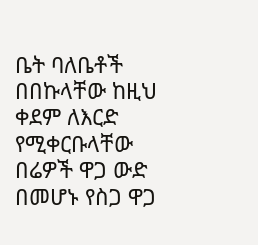ቤት ባለቤቶች በበኩላቸው ከዚህ ቀደም ለእርድ የሚቀርቡላቸው በሬዎች ዋጋ ውድ በመሆኑ የስጋ ዋጋ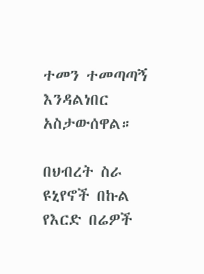ተመን ተመጣጣኝ እንዳልነበር አስታውሰዋል።

በህብረት ስራ ዩኒየኖች በኩል የእርድ በሬዎች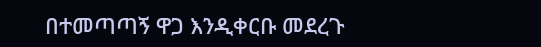በተመጣጣኝ ዋጋ እንዲቀርቡ መደረጉ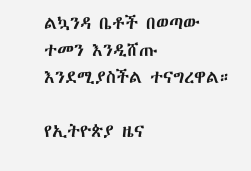ልኳንዳ ቤቶች በወጣው ተመን እንዲሸጡ እንደሚያስችል ተናግረዋል።

የኢትዮጵያ ዜና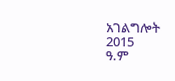አገልግሎት
2015
ዓ.ም